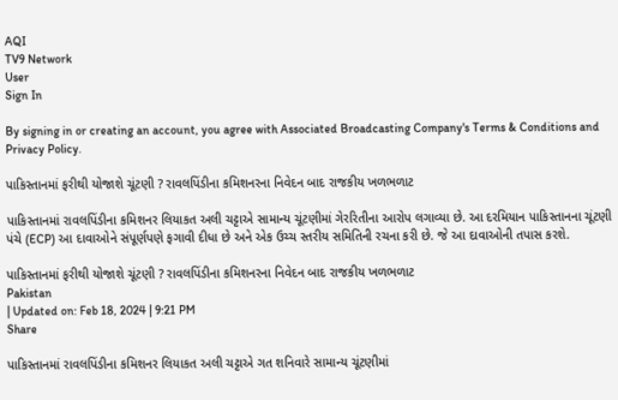AQI
TV9 Network
User
Sign In

By signing in or creating an account, you agree with Associated Broadcasting Company's Terms & Conditions and Privacy Policy.

પાકિસ્તાનમાં ફરીથી યોજાશે ચૂંટણી ? રાવલપિંડીના કમિશનરના નિવેદન બાદ રાજકીય ખળભળાટ

પાકિસ્તાનમાં રાવલપિંડીના કમિશનર લિયાકત અલી ચટ્ટાએ સામાન્ય ચૂંટણીમાં ગેરરિતીના આરોપ લગાવ્યા છે. આ દરમિયાન પાકિસ્તાનના ચૂંટણી પંચે (ECP) આ દાવાઓને સંપૂર્ણપણે ફગાવી દીધા છે અને એક ઉચ્ચ સ્તરીય સમિતિની રચના કરી છે. જે આ દાવાઓની તપાસ કરશે.

પાકિસ્તાનમાં ફરીથી યોજાશે ચૂંટણી ? રાવલપિંડીના કમિશનરના નિવેદન બાદ રાજકીય ખળભળાટ
Pakistan
| Updated on: Feb 18, 2024 | 9:21 PM
Share

પાકિસ્તાનમાં રાવલપિંડીના કમિશનર લિયાકત અલી ચટ્ટાએ ગત શનિવારે સામાન્ય ચૂંટણીમાં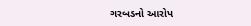ગરબડનો આરોપ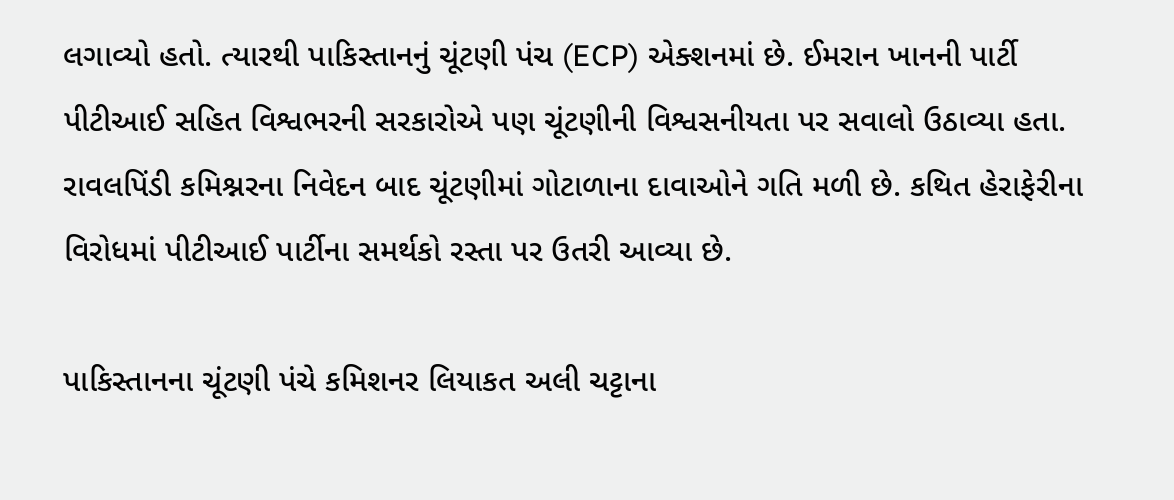લગાવ્યો હતો. ત્યારથી પાકિસ્તાનનું ચૂંટણી પંચ (ECP) એક્શનમાં છે. ઈમરાન ખાનની પાર્ટી પીટીઆઈ સહિત વિશ્વભરની સરકારોએ પણ ચૂંટણીની વિશ્વસનીયતા પર સવાલો ઉઠાવ્યા હતા. રાવલપિંડી કમિશ્નરના નિવેદન બાદ ચૂંટણીમાં ગોટાળાના દાવાઓને ગતિ મળી છે. કથિત હેરાફેરીના વિરોધમાં પીટીઆઈ પાર્ટીના સમર્થકો રસ્તા પર ઉતરી આવ્યા છે.

પાકિસ્તાનના ચૂંટણી પંચે કમિશનર લિયાકત અલી ચટ્ટાના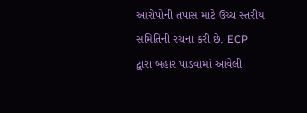આરોપોની તપાસ માટે ઉચ્ચ સ્તરીય સમિતિની રચના કરી છે. ECP દ્વારા બહાર પાડવામાં આવેલી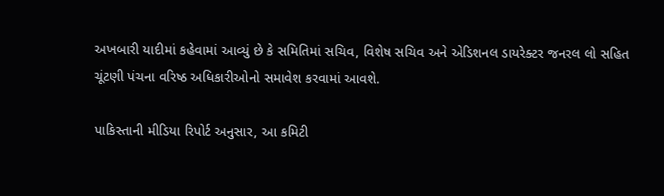અખબારી યાદીમાં કહેવામાં આવ્યું છે કે સમિતિમાં સચિવ, વિશેષ સચિવ અને એડિશનલ ડાયરેક્ટર જનરલ લો સહિત ચૂંટણી પંચના વરિષ્ઠ અધિકારીઓનો સમાવેશ કરવામાં આવશે.

પાકિસ્તાની મીડિયા રિપોર્ટ અનુસાર, આ કમિટી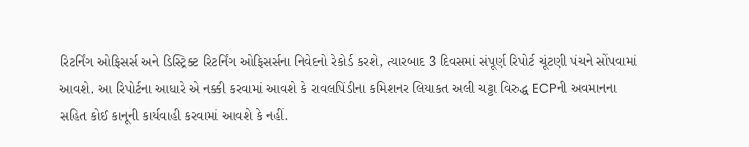રિટર્નિંગ ઓફિસર્સ અને ડિસ્ટ્રિક્ટ રિટર્નિંગ ઓફિસર્સના નિવેદનો રેકોર્ડ કરશે, ત્યારબાદ 3 દિવસમાં સંપૂર્ણ રિપોર્ટ ચૂંટણી પંચને સોંપવામાં આવશે. આ રિપોર્ટના આધારે એ નક્કી કરવામાં આવશે કે રાવલપિંડીના કમિશનર લિયાકત અલી ચટ્ટા વિરુદ્ધ ECPની અવમાનના સહિત કોઈ કાનૂની કાર્યવાહી કરવામાં આવશે કે નહીં.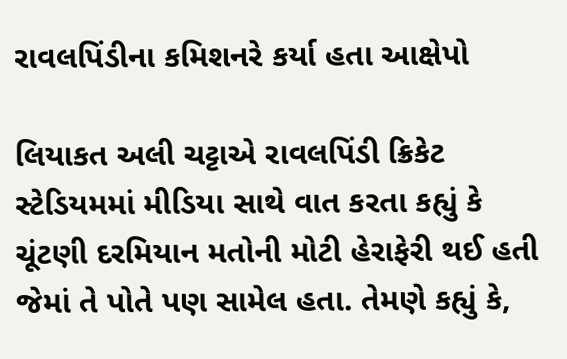રાવલપિંડીના કમિશનરે કર્યા હતા આક્ષેપો

લિયાકત અલી ચટ્ટાએ રાવલપિંડી ક્રિકેટ સ્ટેડિયમમાં મીડિયા સાથે વાત કરતા કહ્યું કે ચૂંટણી દરમિયાન મતોની મોટી હેરાફેરી થઈ હતી જેમાં તે પોતે પણ સામેલ હતા. તેમણે કહ્યું કે,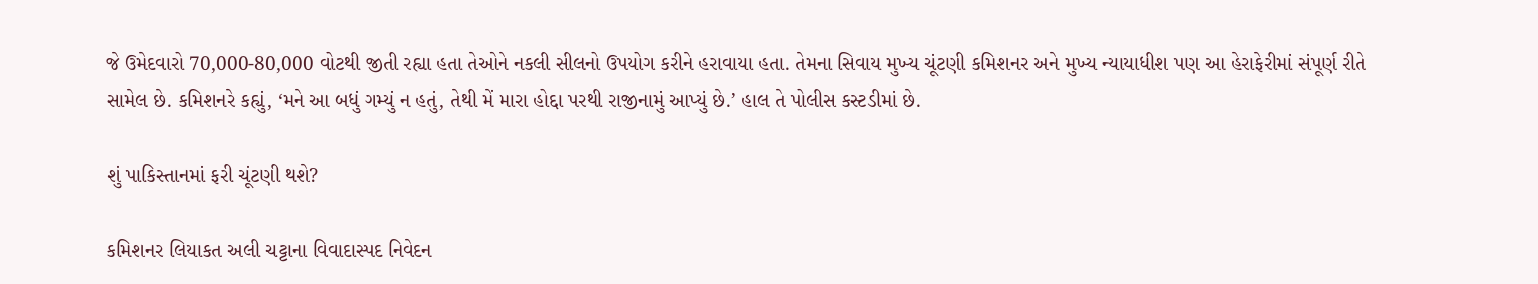જે ઉમેદવારો 70,000-80,000 વોટથી જીતી રહ્યા હતા તેઓને નકલી સીલનો ઉપયોગ કરીને હરાવાયા હતા. તેમના સિવાય મુખ્ય ચૂંટણી કમિશનર અને મુખ્ય ન્યાયાધીશ પણ આ હેરાફેરીમાં સંપૂર્ણ રીતે સામેલ છે. કમિશનરે કહ્યું, ‘મને આ બધું ગમ્યું ન હતું, તેથી મેં મારા હોદ્દા પરથી રાજીનામું આપ્યું છે.’ હાલ તે પોલીસ કસ્ટડીમાં છે.

શું પાકિસ્તાનમાં ફરી ચૂંટણી થશે?

કમિશનર લિયાકત અલી ચટ્ટાના વિવાદાસ્પદ નિવેદન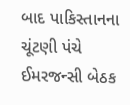બાદ પાકિસ્તાનના ચૂંટણી પંચે ઈમરજન્સી બેઠક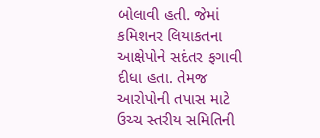બોલાવી હતી. જેમાં કમિશનર લિયાકતના આક્ષેપોને સદંતર ફગાવી દીધા હતા. તેમજ આરોપોની તપાસ માટે ઉચ્ચ સ્તરીય સમિતિની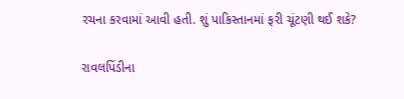રચના કરવામાં આવી હતી. શું પાકિસ્તાનમાં ફરી ચૂંટણી થઈ શકે?

રાવલપિંડીના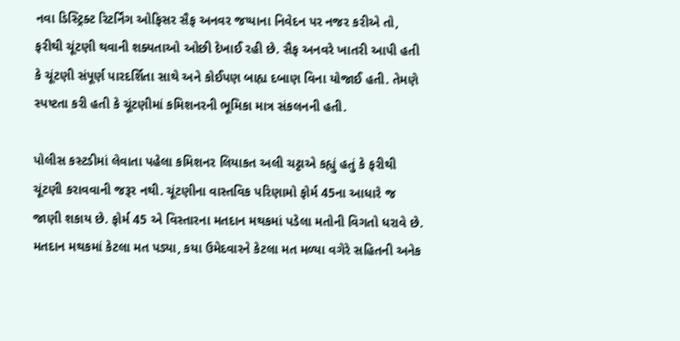નવા ડિસ્ટ્રિક્ટ રિટર્નિંગ ઓફિસર સૈફ અનવર જપ્પાના નિવેદન પર નજર કરીએ તો, ફરીથી ચૂંટણી થવાની શક્યતાઓ ઓછી દેખાઈ રહી છે. સૈફ અનવરે ખાતરી આપી હતી કે ચૂંટણી સંપૂર્ણ પારદર્શિતા સાથે અને કોઈપણ બાહ્ય દબાણ વિના યોજાઈ હતી. તેમણે સ્પષ્ટતા કરી હતી કે ચૂંટણીમાં કમિશનરની ભૂમિકા માત્ર સંકલનની હતી.

પોલીસ કસ્ટડીમાં લેવાતા પહેલા કમિશનર લિયાકત અલી ચટ્ટાએ કહ્યું હતું કે ફરીથી ચૂંટણી કરાવવાની જરૂર નથી. ચૂંટણીના વાસ્તવિક પરિણામો ફોર્મ 45ના આધારે જ જાણી શકાય છે. ફોર્મ 45 એ વિસ્તારના મતદાન મથકમાં પડેલા મતોની વિગતો ધરાવે છે. મતદાન મથકમાં કેટલા મત પડ્યા, કયા ઉમેદવારને કેટલા મત મળ્યા વગેરે સહિતની અનેક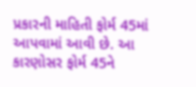પ્રકારની માહિતી ફોર્મ 45માં આપવામાં આવી છે. આ કારણોસર ફોર્મ 45ને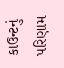કાઉન્ટનું પરિણામ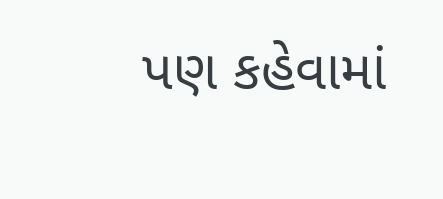પણ કહેવામાં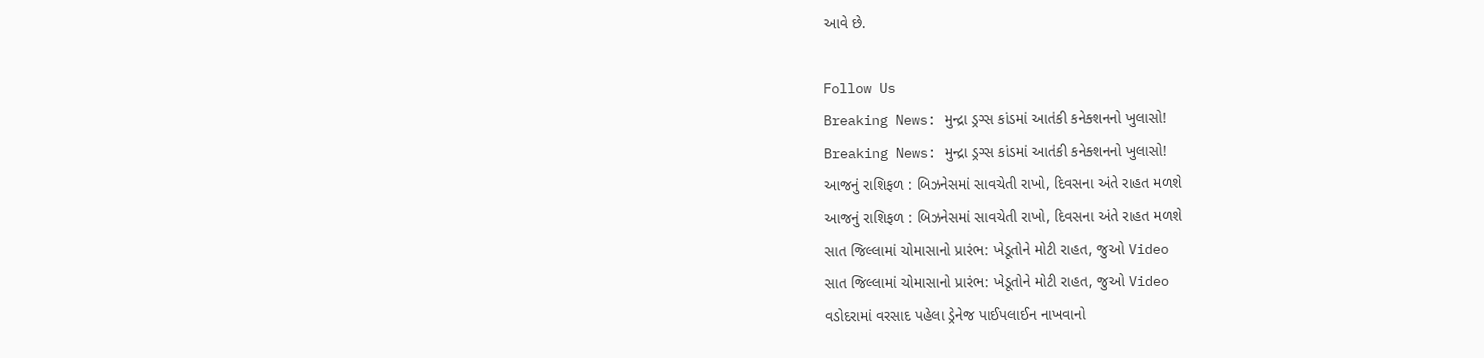આવે છે.

Follow Us
Breaking News: મુન્દ્રા ડ્રગ્સ કાંડમાં આતંકી કનેક્શનનો ખુલાસો!
Breaking News: મુન્દ્રા ડ્રગ્સ કાંડમાં આતંકી કનેક્શનનો ખુલાસો!
આજનું રાશિફળ : બિઝનેસમાં સાવચેતી રાખો, દિવસના અંતે રાહત મળશે
આજનું રાશિફળ : બિઝનેસમાં સાવચેતી રાખો, દિવસના અંતે રાહત મળશે
સાત જિલ્લામાં ચોમાસાનો પ્રારંભ: ખેડૂતોને મોટી રાહત, જુઓ Video
સાત જિલ્લામાં ચોમાસાનો પ્રારંભ: ખેડૂતોને મોટી રાહત, જુઓ Video
વડોદરામાં વરસાદ પહેલા ડ્રેનેજ પાઈપલાઈન નાખવાનો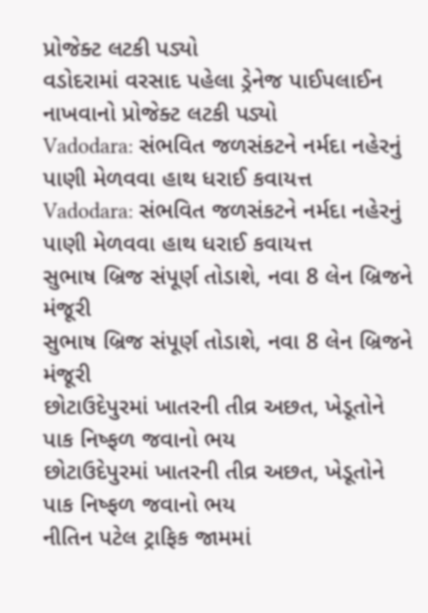પ્રોજેક્ટ લટકી પડ્યો
વડોદરામાં વરસાદ પહેલા ડ્રેનેજ પાઈપલાઈન નાખવાનો પ્રોજેક્ટ લટકી પડ્યો
Vadodara: સંભવિત જળસંકટને નર્મદા નહેરનું પાણી મેળવવા હાથ ધરાઈ કવાયત્ત
Vadodara: સંભવિત જળસંકટને નર્મદા નહેરનું પાણી મેળવવા હાથ ધરાઈ કવાયત્ત
સુભાષ બ્રિજ સંપૂર્ણ તોડાશે, નવા 8 લેન બ્રિજને મંજૂરી
સુભાષ બ્રિજ સંપૂર્ણ તોડાશે, નવા 8 લેન બ્રિજને મંજૂરી
છોટાઉદેપુરમાં ખાતરની તીવ્ર અછત, ખેડૂતોને પાક નિષ્ફળ જવાનો ભય
છોટાઉદેપુરમાં ખાતરની તીવ્ર અછત, ખેડૂતોને પાક નિષ્ફળ જવાનો ભય
નીતિન પટેલ ટ્રાફિક જામમાં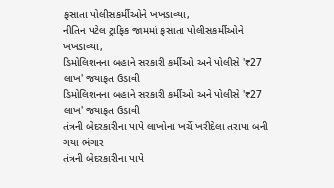ફસાતા પોલીસકર્મીઓને ખખડાવ્યા,
નીતિન પટેલ ટ્રાફિક જામમાં ફસાતા પોલીસકર્મીઓને ખખડાવ્યા,
ડિમોલિશનના બહાને સરકારી કર્મીઓ અને પોલીસે '₹27 લાખ' જયાફત ઉડાવી
ડિમોલિશનના બહાને સરકારી કર્મીઓ અને પોલીસે '₹27 લાખ' જયાફત ઉડાવી
તંત્રની બેદરકારીના પાપે લાખોના ખર્ચે ખરીદેલા તરાપા બની ગયા ભંગાર
તંત્રની બેદરકારીના પાપે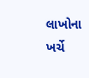લાખોના ખર્ચે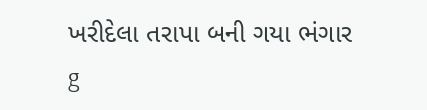ખરીદેલા તરાપા બની ગયા ભંગાર
g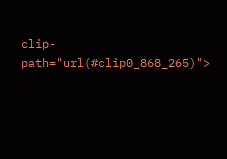clip-path="url(#clip0_868_265)">